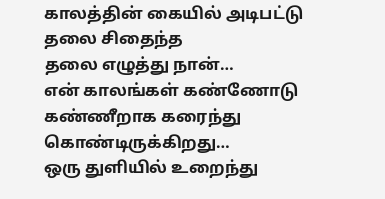காலத்தின் கையில் அடிபட்டு
தலை சிதைந்த
தலை எழுத்து நான்…
என் காலங்கள் கண்ணோடு
கண்ணீறாக கரைந்து கொண்டிருக்கிறது…
ஒரு துளியில் உறைந்து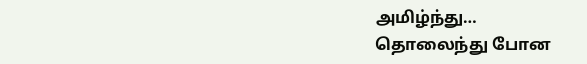அமிழ்ந்து…
தொலைந்து போன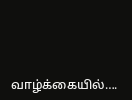வாழ்க்கையில்….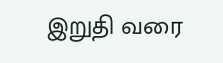இறுதி வரை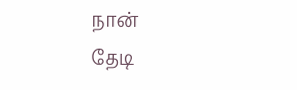நான்
தேடி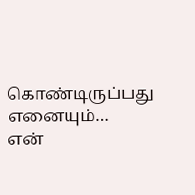கொண்டிருப்பது
எனையும்…
என்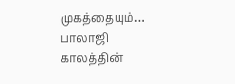முகத்தையும்…
பாலாஜி
காலத்தின்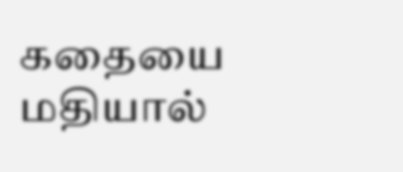கதையை மதியால்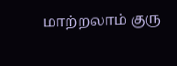மாற்றலாம் குரு